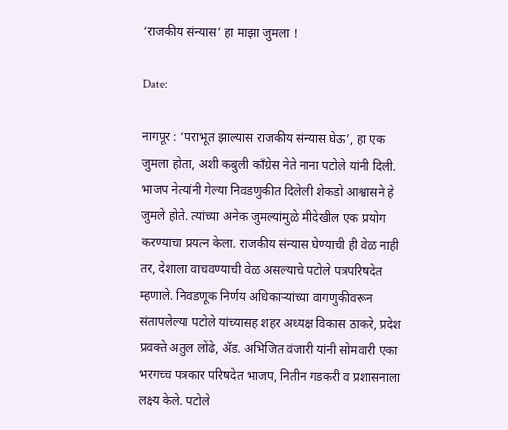‘राजकीय संन्यास’ हा माझा जुमला !

Date:

नागपूर : ‘पराभूत झाल्यास राजकीय संन्यास घेऊ’, हा एक जुमला होता, अशी कबुली काँग्रेस नेते नाना पटोले यांनी दिली. भाजप नेत्यांनी गेल्या निवडणुकीत दिलेली शेकडो आश्वासने हे जुमले होते. त्यांच्या अनेक जुमल्यांमुळे मीदेखील एक प्रयोग करण्याचा प्रयत्न केला. राजकीय संन्यास घेण्याची ही वेळ नाही तर, देशाला वाचवण्याची वेळ असल्याचे पटोले पत्रपरिषदेत म्हणाले. निवडणूक निर्णय अधिकाऱ्यांच्या वागणुकीवरून संतापलेल्या पटोले यांच्यासह शहर अध्यक्ष विकास ठाकरे, प्रदेश प्रवक्ते अतुल लोंढे, ॲड. अभिजित वंजारी यांनी सोमवारी एका भरगच्च पत्रकार परिषदेत भाजप, नितीन गडकरी व प्रशासनाला लक्ष्य केले. पटोले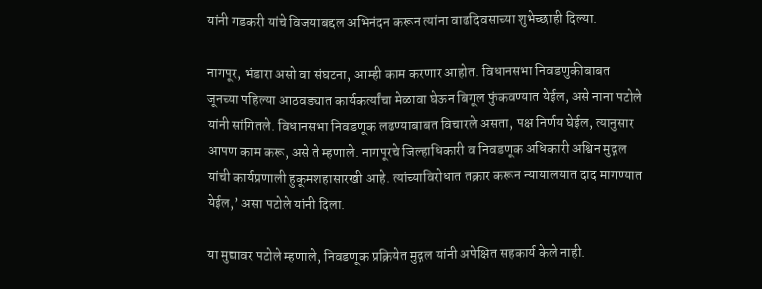यांनी गडकरी यांचे विजयाबद्दल अभिनंदन करून त्यांना वाढदिवसाच्या शुभेच्छाही दिल्या.

नागपूर, भंडारा असो वा संघटना, आम्ही काम करणार आहोत. विधानसभा निवडणुकीबाबत जूनच्या पहिल्या आठवड्यात कार्यकर्त्यांचा मेळावा घेऊन बिगूल फुंकवण्यात येईल, असे नाना पटोले यांनी सांगितले. विधानसभा निवडणूक लढण्याबाबत विचारले असता, पक्ष निर्णय घेईल, त्यानुसार आपण काम करू, असे ते म्हणाले. नागपूरचे जिल्हाधिकारी व निवडणूक अधिकारी अश्विन मुद्गल यांची कार्यप्रणाली हुकूमशहासारखी आहे. त्यांच्याविरोधात तक्रार करून न्यायालयात दाद मागण्यात येईल,’ असा पटोले यांनी दिला.

या मुद्यावर पटोले म्हणाले, निवडणूक प्रक्रियेत मुद्गल यांनी अपेक्षित सहकार्य केले नाही.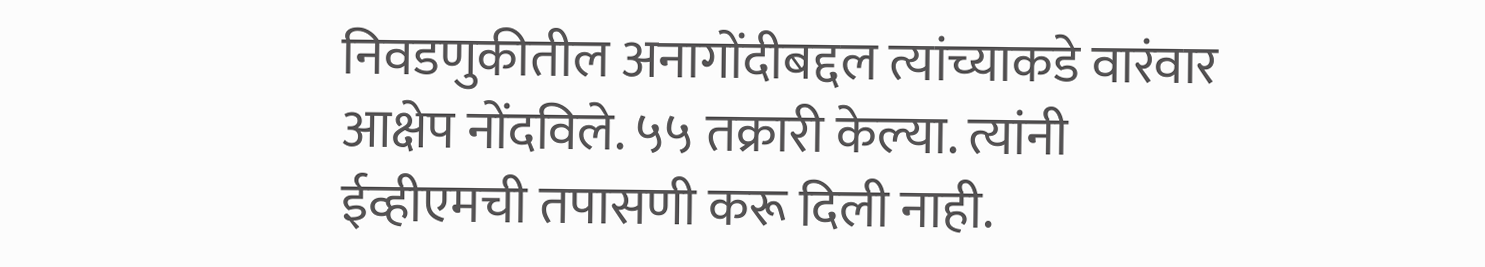निवडणुकीतील अनागोंदीबद्दल त्यांच्याकडे वारंवार आक्षेप नोंदविले. ५५ तक्रारी केल्या. त्यांनी ईव्हीएमची तपासणी करू दिली नाही.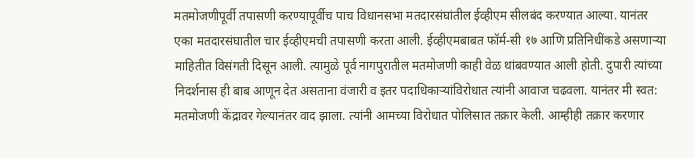मतमोजणीपूर्वी तपासणी करण्यापूर्वीच पाच विधानसभा मतदारसंघांतील ईव्हीएम सीलबंद करण्यात आल्या. यानंतर एका मतदारसंघातील चार ईव्हीएमची तपासणी करता आली. ईव्हीएमबाबत फॉर्म-सी १७ आणि प्रतिनिधींकडे असणाऱ्या माहितीत विसंगती दिसून आली. त्यामुळे पूर्व नागपुरातील मतमोजणी काही वेळ थांबवण्यात आली होती. दुपारी त्यांच्या निदर्शनास ही बाब आणून देत असताना वंजारी व इतर पदाधिकाऱ्यांविरोधात त्यांनी आवाज चढवला. यानंतर मी स्वत: मतमोजणी केंद्रावर गेल्यानंतर वाद झाला. त्यांनी आमच्या विरोधात पोलिसात तक्रार केली. आम्हीही तक्रार करणार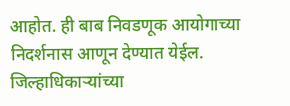आहोत. ही बाब निवडणूक आयोगाच्या निदर्शनास आणून देण्यात येईल. जिल्हाधिकाऱ्यांच्या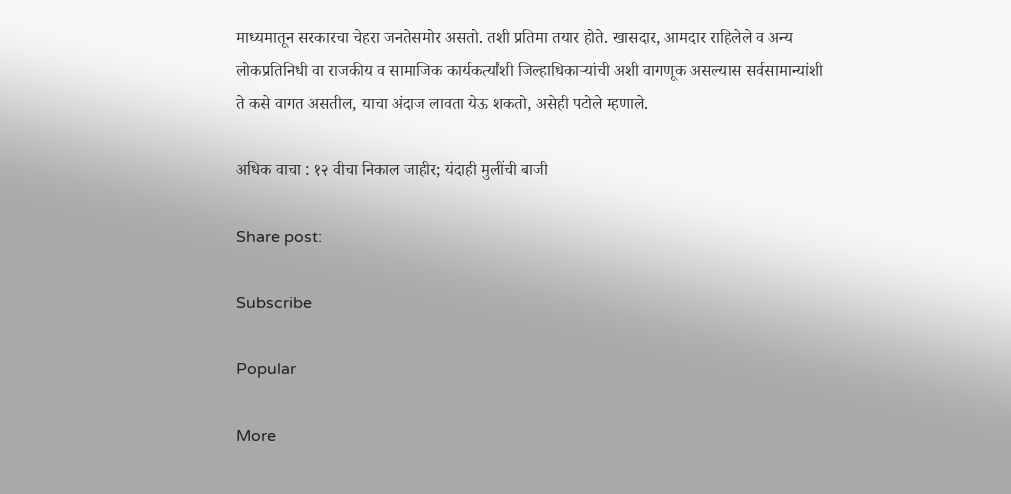माध्यमातून सरकारचा चेहरा जनतेसमोर असतो. तशी प्रतिमा तयार होते. खासदार, आमदार राहिलेले व अन्य लोकप्रतिनिधी वा राजकीय व सामाजिक कार्यकर्त्यांशी जिल्हाधिकाऱ्यांची अशी वागणूक असल्यास सर्वसामान्यांशी ते कसे वागत असतील, याचा अंदाज लावता येऊ शकतो, असेही पटोले म्हणाले.

अधिक वाचा : १२ वीचा निकाल जाहीर; यंदाही मुलींची बाजी

Share post:

Subscribe

Popular

More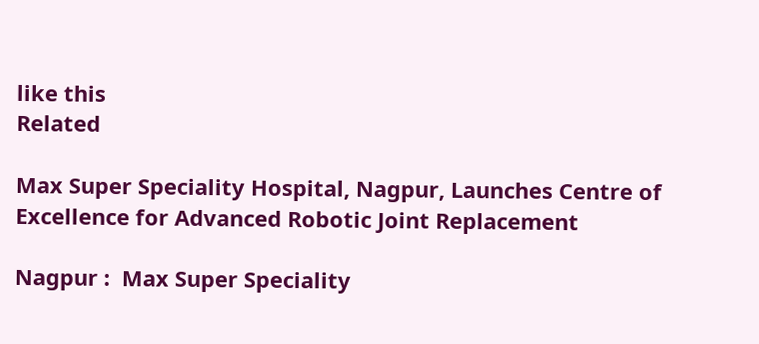like this
Related

Max Super Speciality Hospital, Nagpur, Launches Centre of Excellence for Advanced Robotic Joint Replacement

Nagpur :  Max Super Speciality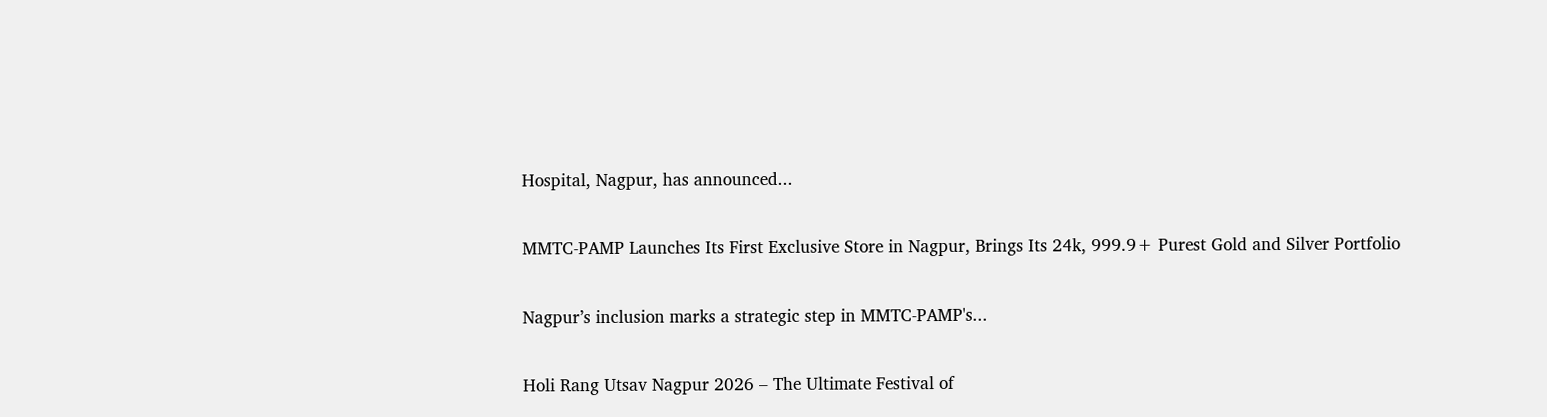Hospital, Nagpur, has announced...

MMTC-PAMP Launches Its First Exclusive Store in Nagpur, Brings Its 24k, 999.9+ Purest Gold and Silver Portfolio

Nagpur’s inclusion marks a strategic step in MMTC-PAMP's...

Holi Rang Utsav Nagpur 2026 – The Ultimate Festival of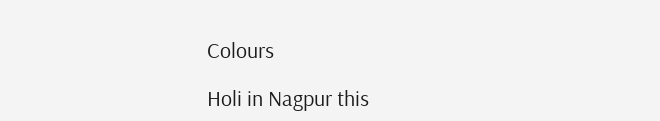Colours

Holi in Nagpur this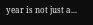year is not just a...